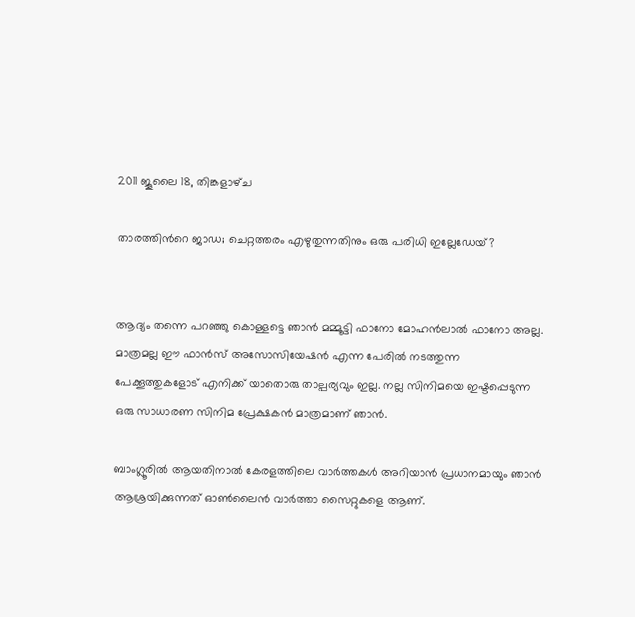2011 ജൂലൈ 18, തിങ്കളാഴ്‌ച

താരത്തിന്‍റെ ജാഡ; ചെറ്റത്തരം എഴുതുന്നതിനും ഒരു പരിധി ഇല്ലേഡേയ്?


ആദ്യം തന്നെ പറഞ്ഞു കൊള്ളട്ടെ ഞാന്‍ മമ്മൂട്ടി ഫാനോ മോഹന്‍ലാല്‍ ഫാനോ അല്ല. മാത്രമല്ല ഈ ഫാന്‍സ്‌ അസോസിയേഷന്‍ എന്ന പേരില്‍ നടത്തുന്ന പേക്കൂത്തുകളോട് എനിക്ക് യാതൊരു താല്പര്യവും ഇല്ല. നല്ല സിനിമയെ ഇഷ്ടപ്പെടുന്ന ഒരു സാധാരണ സിനിമ പ്രേക്ഷകന്‍ മാത്രമാണ് ഞാന്‍.

ബാംഗ്ലൂരില്‍ ആയതിനാല്‍ കേരളത്തിലെ വാര്‍ത്തകള്‍ അറിയാന്‍ പ്രധാനമായും ഞാന്‍ ആശ്രയിക്കുന്നത് ഓണ്‍ലൈന്‍ വാര്‍ത്താ സൈറ്റുകളെ ആണ്.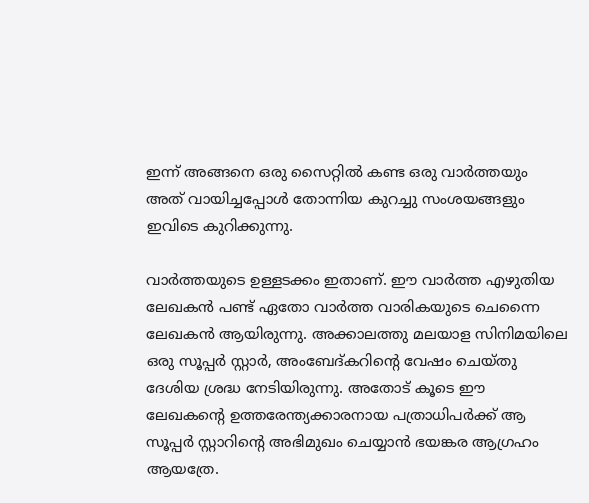ഇന്ന് അങ്ങനെ ഒരു സൈറ്റില്‍ കണ്ട ഒരു വാര്‍ത്തയും അത് വായിച്ചപ്പോള്‍ തോന്നിയ കുറച്ചു സംശയങ്ങളും ഇവിടെ കുറിക്കുന്നു.

വാര്‍ത്തയുടെ ഉള്ളടക്കം ഇതാണ്. ഈ വാര്‍ത്ത‍ എഴുതിയ ലേഖകന്‍ പണ്ട് ഏതോ വാര്‍ത്ത‍ വാരികയുടെ ചെന്നൈ ലേഖകന്‍ ആയിരുന്നു. അക്കാലത്തു മലയാള സിനിമയിലെ ഒരു സൂപ്പര്‍ സ്റ്റാര്‍, അംബേദ്കറിന്റെ വേഷം ചെയ്തു ദേശിയ ശ്രദ്ധ നേടിയിരുന്നു. അതോട് കൂടെ ഈ ലേഖകന്റെ ഉത്തരേന്ത്യക്കാരനായ പത്രാധിപര്‍ക്ക് ആ സൂപ്പര്‍ സ്റ്റാറിന്‍റെ അഭിമുഖം ചെയ്യാന്‍ ഭയങ്കര ആഗ്രഹം ആയത്രേ.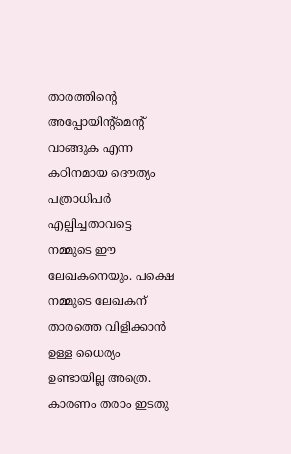താരത്തിന്‍റെ അപ്പോയിന്റ്മെന്റ് വാങ്ങുക എന്ന കഠിനമായ ദൌത്യം പത്രാധിപര്‍ എല്പിച്ചതാവട്ടെ നമ്മുടെ ഈ ലേഖകനെയും. പക്ഷെ നമ്മുടെ ലേഖകന് താരത്തെ വിളിക്കാന്‍ ഉള്ള ധൈര്യം ഉണ്ടായില്ല അത്രെ. കാരണം തരാം ഇടതു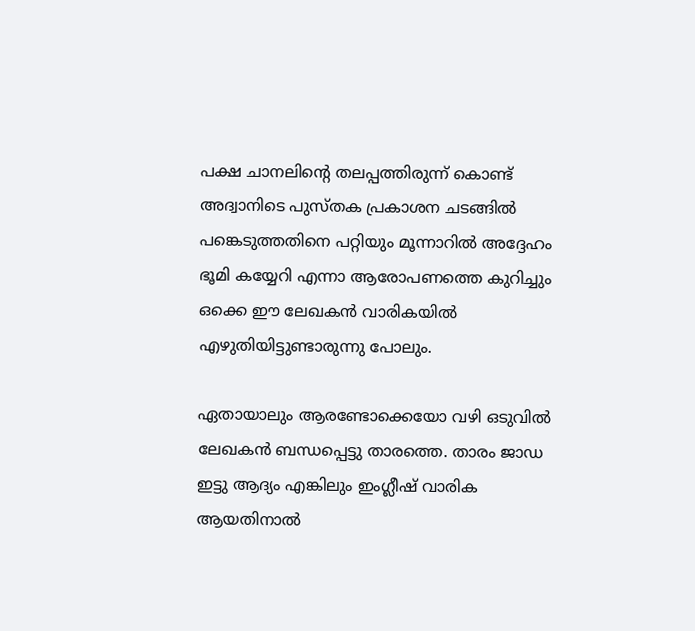പക്ഷ ചാനലിന്‍റെ തലപ്പത്തിരുന്ന് കൊണ്ട് അദ്വാനിടെ പുസ്തക പ്രകാശന ചടങ്ങില്‍ പങ്കെടുത്തതിനെ പറ്റിയും മൂന്നാറില്‍ അദ്ദേഹം ഭൂമി കയ്യേറി എന്നാ ആരോപണത്തെ കുറിച്ചും ഒക്കെ ഈ ലേഖകന്‍ വാരികയില്‍ എഴുതിയിട്ടുണ്ടാരുന്നു പോലും.

ഏതായാലും ആരണ്ടോക്കെയോ വഴി ഒടുവില്‍ ലേഖകന്‍ ബന്ധപ്പെട്ടു താരത്തെ. താരം ജാഡ ഇട്ടു ആദ്യം എങ്കിലും ഇംഗ്ലീഷ് വാരിക ആയതിനാല്‍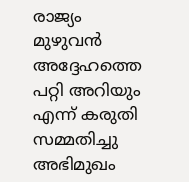രാജ്യം മുഴുവന്‍ അദ്ദേഹത്തെ പറ്റി അറിയും എന്ന് കരുതി സമ്മതിച്ചു അഭിമുഖം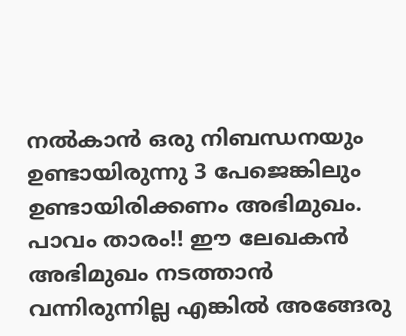നല്‍കാന്‍ ഒരു നിബന്ധനയും ഉണ്ടായിരുന്നു 3 പേജെങ്കിലും ഉണ്ടായിരിക്കണം അഭിമുഖം. പാവം താരം!! ഈ ലേഖകന്‍ അഭിമുഖം നടത്താന്‍ വന്നിരുന്നില്ല എങ്കില്‍ അങ്ങേരു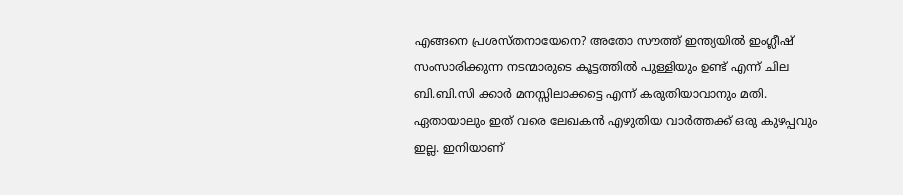എങ്ങനെ പ്രശസ്തനായേനെ? അതോ സൗത്ത്‌ ഇന്ത്യയില്‍ ഇംഗ്ലീഷ് സംസാരിക്കുന്ന നടന്മാരുടെ കൂട്ടത്തില്‍ പുള്ളിയും ഉണ്ട് എന്ന് ചില ബി.ബി.സി ക്കാര്‍ മനസ്സിലാക്കട്ടെ എന്ന് കരുതിയാവാനും മതി. ഏതായാലും ഇത് വരെ ലേഖകന്‍ എഴുതിയ വാര്‍ത്തക്ക് ഒരു കുഴപ്പവും ഇല്ല. ഇനിയാണ്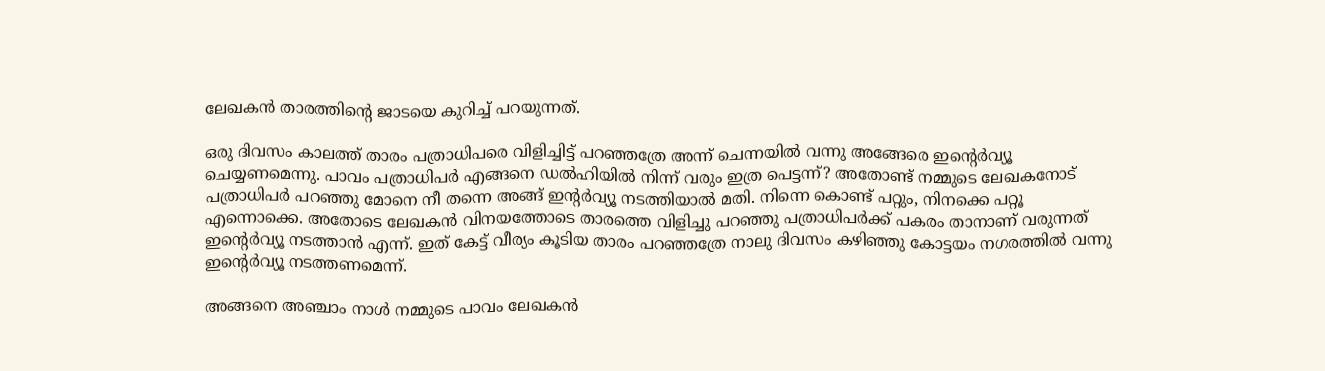ലേഖകന്‍ താരത്തിന്‍റെ ജാടയെ കുറിച്ച് പറയുന്നത്.

ഒരു ദിവസം കാലത്ത് താരം പത്രാധിപരെ വിളിച്ചിട്ട് പറഞ്ഞത്രേ അന്ന് ചെന്നയില്‍ വന്നു അങ്ങേരെ ഇന്റെര്‍വ്യൂ ചെയ്യണമെന്നു. പാവം പത്രാധിപര്‍ എങ്ങനെ ഡല്‍ഹിയില്‍ നിന്ന് വരും ഇത്ര പെട്ടന്ന്? അതോണ്ട് നമ്മുടെ ലേഖകനോട് പത്രാധിപര്‍ പറഞ്ഞു മോനെ നീ തന്നെ അങ്ങ് ഇന്റര്‍വ്യൂ നടത്തിയാല്‍ മതി. നിന്നെ കൊണ്ട് പറ്റും, നിനക്കെ പറ്റൂ എന്നൊക്കെ. അതോടെ ലേഖകന്‍ വിനയത്തോടെ താരത്തെ വിളിച്ചു പറഞ്ഞു പത്രാധിപര്‍ക്ക് പകരം താനാണ് വരുന്നത് ഇന്റെര്‍വ്യൂ നടത്താന്‍ എന്ന്. ഇത് കേട്ട് വീര്യം കൂടിയ താരം പറഞ്ഞത്രേ നാലു ദിവസം കഴിഞ്ഞു കോട്ടയം നഗരത്തില്‍ വന്നു ഇന്റെര്‍വ്യൂ നടത്തണമെന്ന്.

അങ്ങനെ അഞ്ചാം നാള്‍ നമ്മുടെ പാവം ലേഖകന്‍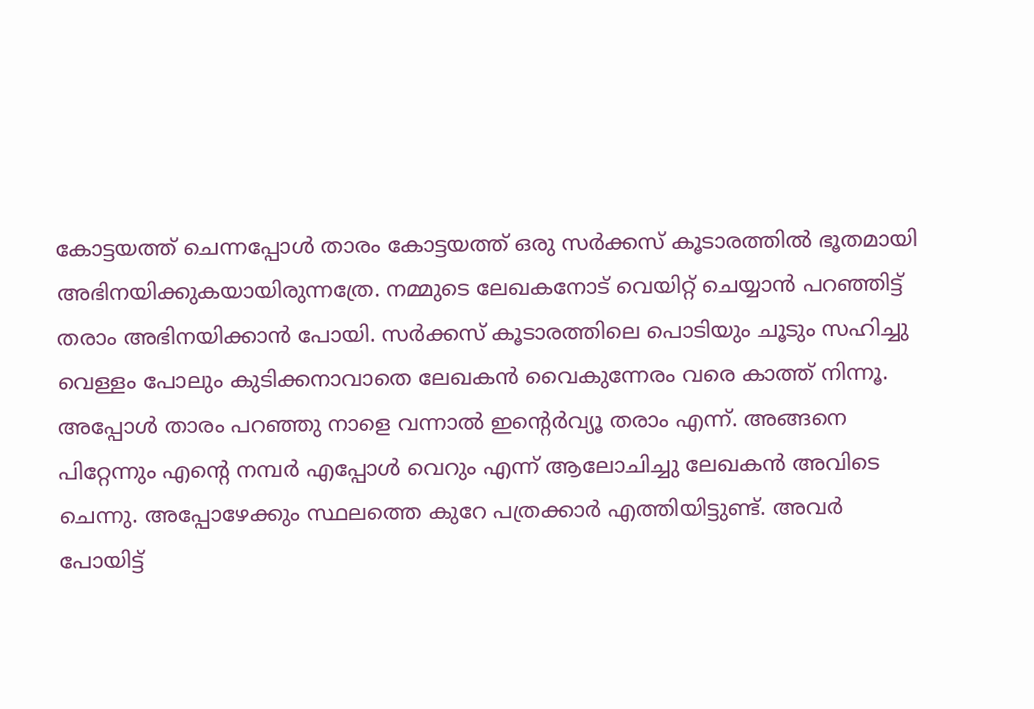കോട്ടയത്ത്‌ ചെന്നപ്പോള്‍ താരം കോട്ടയത്ത്‌ ഒരു സര്‍ക്കസ് കൂടാരത്തില്‍ ഭൂതമായി അഭിനയിക്കുകയായിരുന്നത്രേ. നമ്മുടെ ലേഖകനോട് വെയിറ്റ് ചെയ്യാന്‍ പറഞ്ഞിട്ട് തരാം അഭിനയിക്കാന്‍ പോയി. സര്‍ക്കസ്‌ കൂടാരത്തിലെ പൊടിയും ചൂടും സഹിച്ചു വെള്ളം പോലും കുടിക്കനാവാതെ ലേഖകന്‍ വൈകുന്നേരം വരെ കാത്ത് നിന്നൂ. അപ്പോള്‍ താരം പറഞ്ഞു നാളെ വന്നാല്‍ ഇന്റെര്‍വ്യൂ തരാം എന്ന്. അങ്ങനെ പിറ്റേന്നും എന്‍റെ നമ്പര്‍ എപ്പോള്‍ വെറും എന്ന് ആലോചിച്ചു ലേഖകന്‍ അവിടെ ചെന്നു. അപ്പോഴേക്കും സ്ഥലത്തെ കുറേ പത്രക്കാര്‍ എത്തിയിട്ടുണ്ട്. അവര്‍ പോയിട്ട്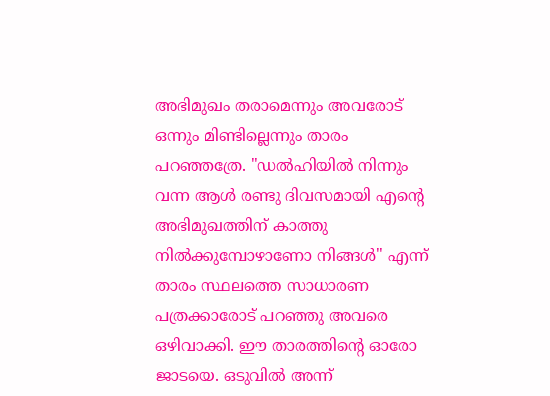അഭിമുഖം തരാമെന്നും അവരോട് ഒന്നും മിണ്ടില്ലെന്നും താരം പറഞ്ഞത്രേ. "ഡല്‍ഹിയില്‍ നിന്നും വന്ന ആള്‍ രണ്ടു ദിവസമായി എന്റെ അഭിമുഖത്തിന് കാത്തു നില്‍ക്കുമ്പോഴാണോ നിങ്ങള്‍" എന്ന് താരം സ്ഥലത്തെ സാധാരണ പത്രക്കാരോട് പറഞ്ഞു അവരെ ഒഴിവാക്കി. ഈ താരത്തിന്റെ ഓരോ ജാടയെ. ഒടുവില്‍ അന്ന്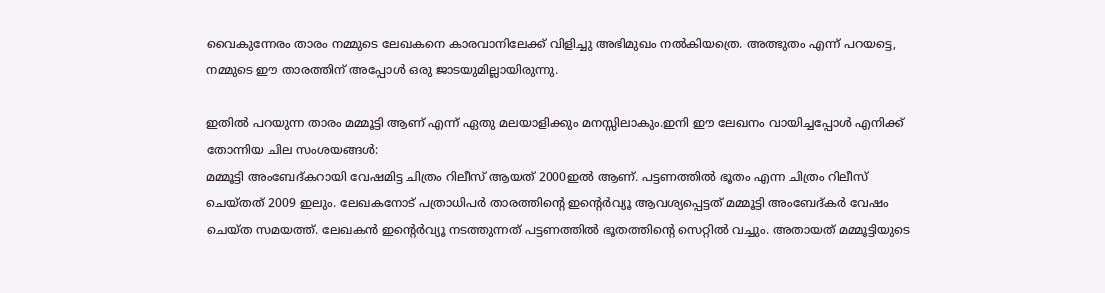വൈകുന്നേരം താരം നമ്മുടെ ലേഖകനെ കാരവാനിലേക്ക് വിളിച്ചു അഭിമുഖം നല്‍കിയത്രെ. അത്ഭുതം എന്ന് പറയട്ടെ, നമ്മുടെ ഈ താരത്തിന് അപ്പോള്‍ ഒരു ജാടയുമില്ലായിരുന്നു.

ഇതില്‍ പറയുന്ന താരം മമ്മൂട്ടി ആണ് എന്ന് ഏതു മലയാളിക്കും മനസ്സിലാകും.ഇനി ഈ ലേഖനം വായിച്ചപ്പോള്‍ എനിക്ക് തോന്നിയ ചില സംശയങ്ങള്‍:
മമ്മൂട്ടി അംബേദ്‌കറായി വേഷമിട്ട ചിത്രം റിലീസ് ആയത് 2000ഇല്‍ ആണ്. പട്ടണത്തില്‍ ഭൂതം എന്ന ചിത്രം റിലീസ് ചെയ്തത് 2009 ഇലും. ലേഖകനോട് പത്രാധിപര്‍ താരത്തിന്റെ ഇന്റെര്‍വ്യൂ ആവശ്യപ്പെട്ടത് മമ്മൂട്ടി അംബേദ്കര്‍ വേഷം ചെയ്ത സമയത്ത്. ലേഖകന്‍ ഇന്റെര്‍വ്യൂ നടത്തുന്നത് പട്ടണത്തില്‍ ഭൂതത്തിന്റെ സെറ്റില്‍ വച്ചും. അതായത് മമ്മൂട്ടിയുടെ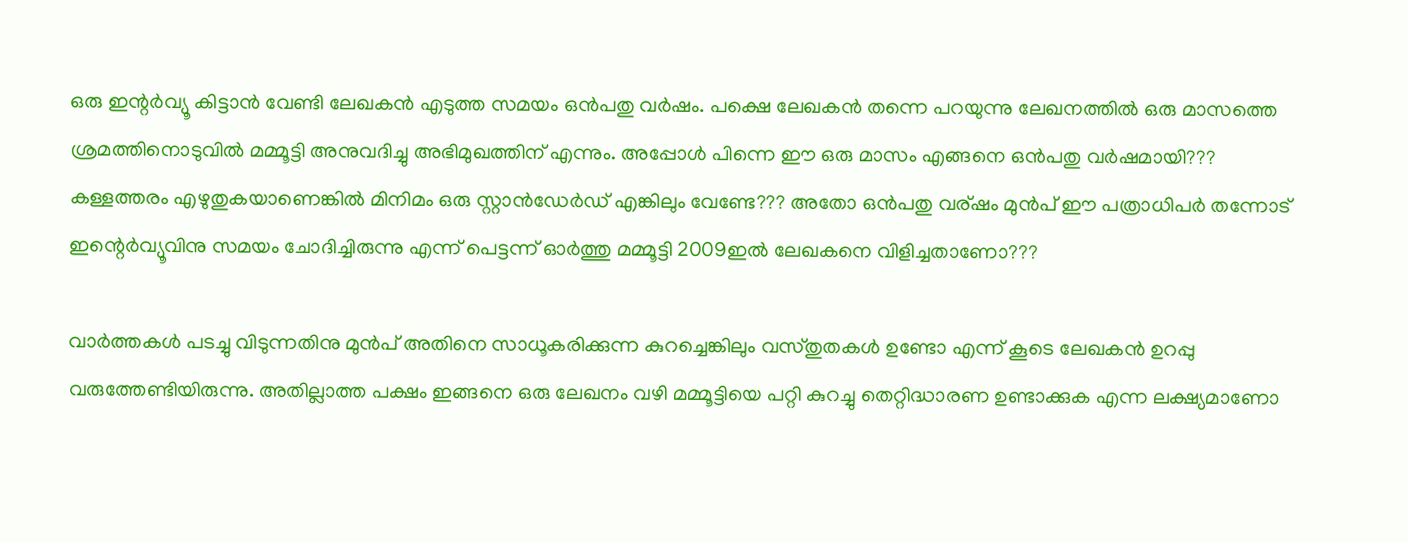ഒരു ഇന്റര്‍വ്യൂ കിട്ടാന്‍ വേണ്ടി ലേഖകന്‍ എടുത്ത സമയം ഒന്‍പതു വര്‍ഷം. പക്ഷെ ലേഖകന്‍ തന്നെ പറയുന്നു ലേഖനത്തില്‍ ഒരു മാസത്തെ ശ്രമത്തിനൊടുവില്‍ മമ്മൂട്ടി അനുവദിച്ചു അഭിമുഖത്തിന് എന്നും. അപ്പോള്‍ പിന്നെ ഈ ഒരു മാസം എങ്ങനെ ഒന്‍പതു വര്‍ഷമായി???
കള്ളത്തരം എഴുതുകയാണെങ്കില്‍ മിനിമം ഒരു സ്റ്റാന്‍ഡേര്‍ഡ് എങ്കിലും വേണ്ടേ??? അതോ ഒന്‍പതു വര്ഷം മുന്‍പ് ഈ പത്രാധിപര്‍ തന്നോട് ഇന്റെര്‍വ്യൂവിനു സമയം ചോദിച്ചിരുന്നു എന്ന് പെട്ടന്ന് ഓര്‍ത്തു മമ്മൂട്ടി 2009ഇല്‍ ലേഖകനെ വിളിച്ചതാണോ???

വാര്‍ത്തകള്‍ പടച്ചു വിടുന്നതിനു മുന്‍പ് അതിനെ സാധൂകരിക്കുന്ന കുറച്ചെങ്കിലും വസ്തുതകള്‍ ഉണ്ടോ എന്ന് കൂടെ ലേഖകന്‍ ഉറപ്പു വരുത്തേണ്ടിയിരുന്നു. അതില്ലാത്ത പക്ഷം ഇങ്ങനെ ഒരു ലേഖനം വഴി മമ്മൂട്ടിയെ പറ്റി കുറച്ചു തെറ്റിദ്ധാരണ ഉണ്ടാക്കുക എന്ന ലക്ഷ്യമാണോ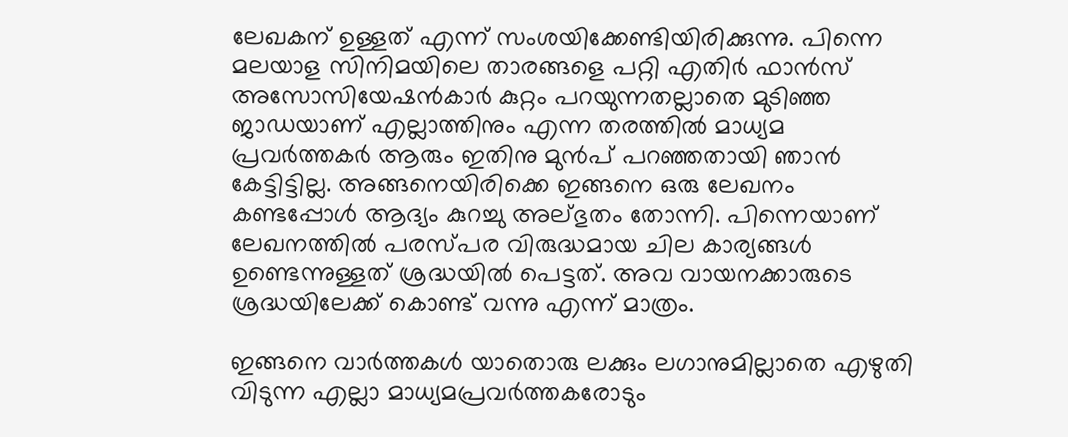ലേഖകന് ഉള്ളത് എന്ന് സംശയിക്കേണ്ടിയിരിക്കുന്നു. പിന്നെ മലയാള സിനിമയിലെ താരങ്ങളെ പറ്റി എതിര്‍ ഫാന്‍സ്‌ അസോസിയേഷന്‍കാര്‍ കുറ്റം പറയുന്നതല്ലാതെ മുടിഞ്ഞ ജാഡയാണ് എല്ലാത്തിനും എന്ന തരത്തില്‍ മാധ്യമ പ്രവര്‍ത്തകര്‍ ആരും ഇതിനു മുന്‍പ് പറഞ്ഞതായി ഞാന്‍ കേട്ടിട്ടില്ല. അങ്ങനെയിരിക്കെ ഇങ്ങനെ ഒരു ലേഖനം കണ്ടപ്പോള്‍ ആദ്യം കുറച്ചു അല്ഭുതം തോന്നി. പിന്നെയാണ് ലേഖനത്തില്‍ പരസ്പര വിരുദ്ധമായ ചില കാര്യങ്ങള്‍ ഉണ്ടെന്നുള്ളത് ശ്രദ്ധയില്‍ പെട്ടത്. അവ വായനക്കാരുടെ ശ്രദ്ധയിലേക്ക് കൊണ്ട് വന്നു എന്ന് മാത്രം.

ഇങ്ങനെ വാര്‍ത്തകള്‍ യാതൊരു ലക്കും ലഗാനുമില്ലാതെ എഴുതി വിടുന്ന എല്ലാ മാധ്യമപ്രവര്‍ത്തകരോടും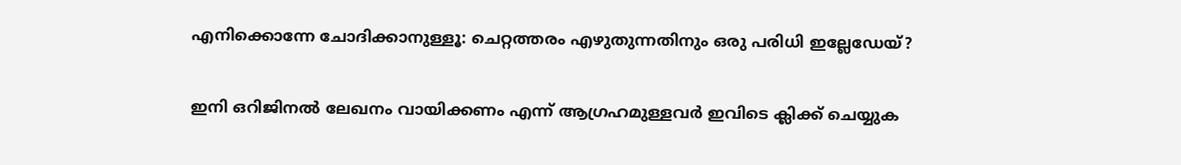എനിക്കൊന്നേ ചോദിക്കാനുള്ളൂ: ചെറ്റത്തരം എഴുതുന്നതിനും ഒരു പരിധി ഇല്ലേഡേയ്?

ഇനി ഒറിജിനല്‍ ലേഖനം വായിക്കണം എന്ന് ആഗ്രഹമുള്ളവര്‍ ഇവിടെ ക്ലിക്ക് ചെയ്യുക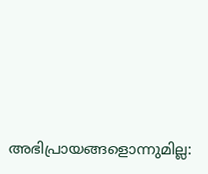അഭിപ്രായങ്ങളൊന്നുമില്ല: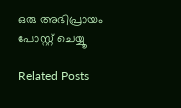ഒരു അഭിപ്രായം പോസ്റ്റ് ചെയ്യൂ

Related Posts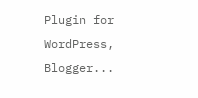Plugin for WordPress, Blogger...